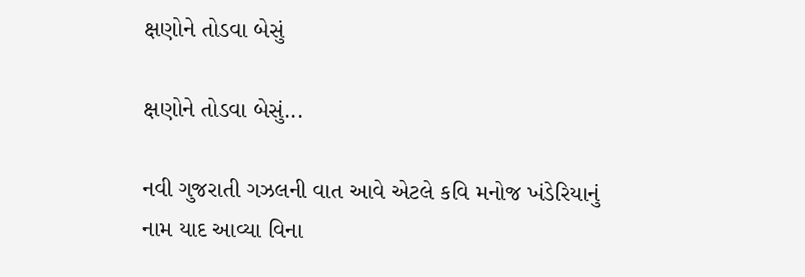ક્ષણોને તોડવા બેસું

ક્ષણોને તોડવા બેસું...

નવી ગુજરાતી ગઝલની વાત આવે એટલે કવિ મનોજ ખંડેરિયાનું નામ યાદ આવ્યા વિના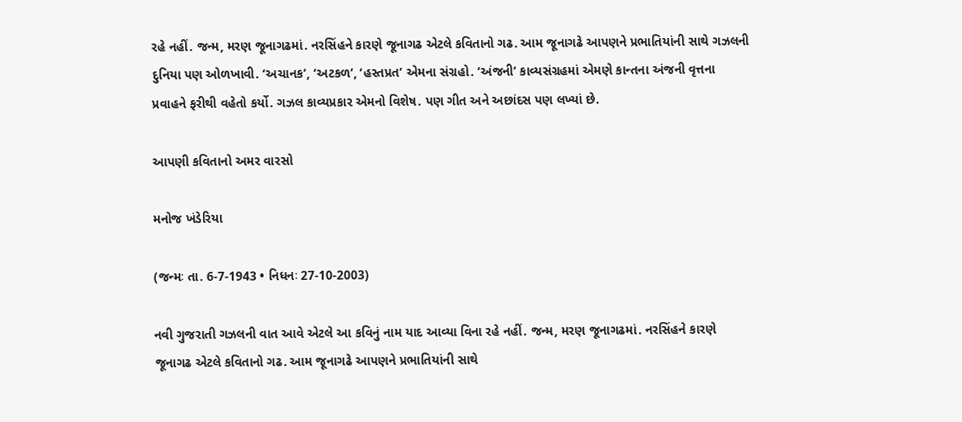રહે નહીં. જન્મ, મરણ જૂનાગઢમાં. નરસિંહને કારણે જૂનાગઢ એટલે કવિતાનો ગઢ. આમ જૂનાગઢે આપણને પ્રભાતિયાંની સાથે ગઝલની દુનિયા પણ ઓળખાવી. ‘અચાનક’, ‘અટકળ’, ‘હસ્તપ્રત’ એમના સંગ્રહો. ‘અંજની’ કાવ્યસંગ્રહમાં એમણે કાન્તના અંજની વૃત્તના પ્રવાહને ફરીથી વહેતો કર્યો. ગઝલ કાવ્યપ્રકાર એમનો વિશેષ. પણ ગીત અને અછાંદસ પણ લખ્યાં છે.

આપણી કવિતાનો અમર વારસો

મનોજ ખંડેરિયા

(જન્મઃ તા. 6-7-1943 • નિધનઃ 27-10-2003)

નવી ગુજરાતી ગઝલની વાત આવે એટલે આ કવિનું નામ યાદ આવ્યા વિના રહે નહીં. જન્મ, મરણ જૂનાગઢમાં. નરસિંહને કારણે જૂનાગઢ એટલે કવિતાનો ગઢ. આમ જૂનાગઢે આપણને પ્રભાતિયાંની સાથે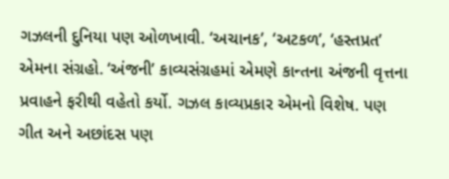ગઝલની દુનિયા પણ ઓળખાવી. ‘અચાનક’, ‘અટકળ’, ‘હસ્તપ્રત’ એમના સંગ્રહો. ‘અંજની’ કાવ્યસંગ્રહમાં એમણે કાન્તના અંજની વૃત્તના પ્રવાહને ફરીથી વહેતો કર્યો. ગઝલ કાવ્યપ્રકાર એમનો વિશેષ. પણ ગીત અને અછાંદસ પણ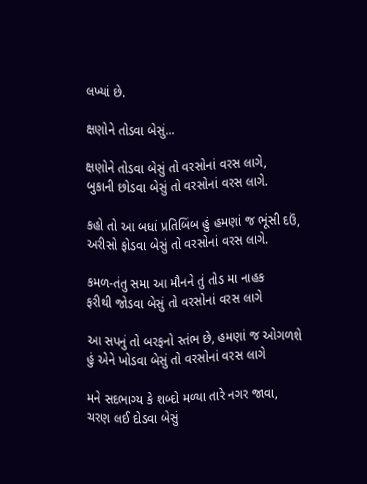લખ્યાં છે.

ક્ષણોને તોડવા બેસું...

ક્ષણોને તોડવા બેસું તો વરસોનાં વરસ લાગે,
બુકાની છોડવા બેસું તો વરસોનાં વરસ લાગે.

કહો તો આ બધાં પ્રતિબિંબ હું હમણાં જ ભૂંસી દઉં,
અરીસો ફોડવા બેસું તો વરસોનાં વરસ લાગે.

કમળ-તંતુ સમા આ મૌનને તું તોડ મા નાહક
ફરીથી જોડવા બેસું તો વરસોનાં વરસ લાગે

આ સપનું તો બરફનો સ્તંભ છે, હમણાં જ ઓગળશે
હું એને ખોડવા બેસું તો વરસોનાં વરસ લાગે

મને સદભાગ્ય કે શબ્દો મળ્યા તારે નગર જાવા,
ચરણ લઈ દોડવા બેસું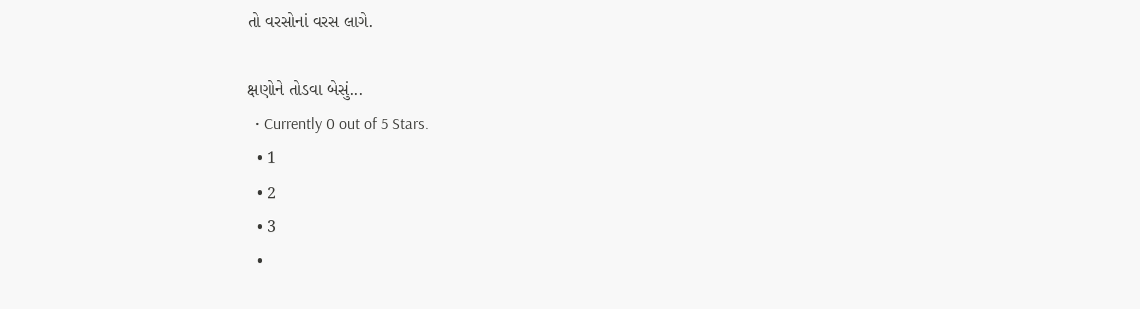તો વરસોનાં વરસ લાગે.

ક્ષણોને તોડવા બેસું...
  • Currently 0 out of 5 Stars.
  • 1
  • 2
  • 3
  •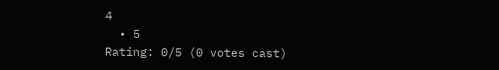4
  • 5
Rating: 0/5 (0 votes cast)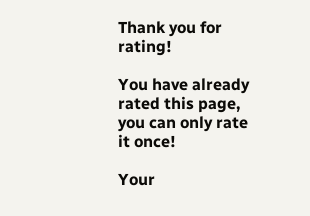Thank you for rating!

You have already rated this page, you can only rate it once!

Your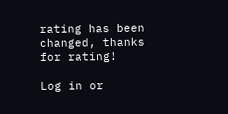rating has been changed, thanks for rating!

Log in or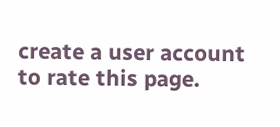create a user account to rate this page.